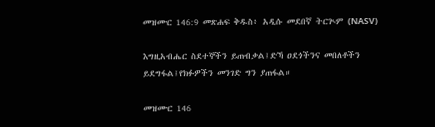መዝሙር 146:9 መጽሐፍ ቅዱስ፥ አዲሱ መደበኛ ትርጒም (NASV)

እግዚአብሔር ስደተኞችን ይጠብቃል፤ድኻ ዐደጎችንና መበለቶችን ይደግፋል፤የክፉዎችን መንገድ ግን ያጠፋል።

መዝሙር 146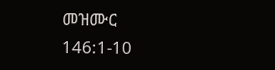መዝሙር 146:1-10